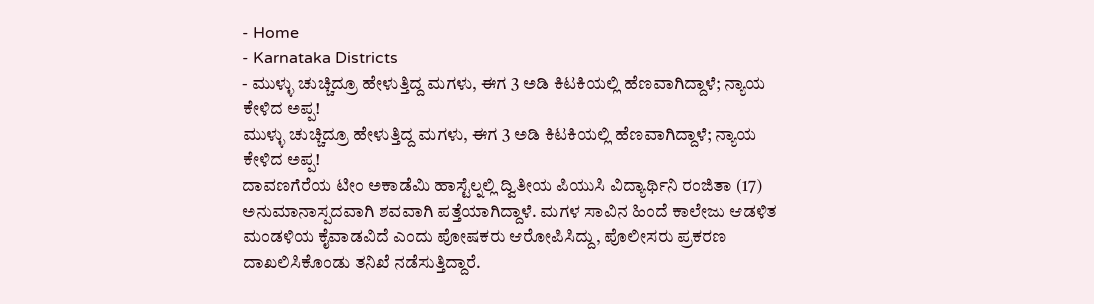- Home
- Karnataka Districts
- ಮುಳ್ಳು ಚುಚ್ಚಿದ್ರೂ ಹೇಳುತ್ತಿದ್ದ ಮಗಳು, ಈಗ 3 ಅಡಿ ಕಿಟಕಿಯಲ್ಲಿ ಹೆಣವಾಗಿದ್ದಾಳೆ; ನ್ಯಾಯ ಕೇಳಿದ ಅಪ್ಪ!
ಮುಳ್ಳು ಚುಚ್ಚಿದ್ರೂ ಹೇಳುತ್ತಿದ್ದ ಮಗಳು, ಈಗ 3 ಅಡಿ ಕಿಟಕಿಯಲ್ಲಿ ಹೆಣವಾಗಿದ್ದಾಳೆ; ನ್ಯಾಯ ಕೇಳಿದ ಅಪ್ಪ!
ದಾವಣಗೆರೆಯ ಟೀಂ ಅಕಾಡೆಮಿ ಹಾಸ್ಟೆಲ್ನಲ್ಲಿ ದ್ವಿತೀಯ ಪಿಯುಸಿ ವಿದ್ಯಾರ್ಥಿನಿ ರಂಜಿತಾ (17) ಅನುಮಾನಾಸ್ಪದವಾಗಿ ಶವವಾಗಿ ಪತ್ತೆಯಾಗಿದ್ದಾಳೆ. ಮಗಳ ಸಾವಿನ ಹಿಂದೆ ಕಾಲೇಜು ಆಡಳಿತ ಮಂಡಳಿಯ ಕೈವಾಡವಿದೆ ಎಂದು ಪೋಷಕರು ಆರೋಪಿಸಿದ್ದು, ಪೊಲೀಸರು ಪ್ರಕರಣ ದಾಖಲಿಸಿಕೊಂಡು ತನಿಖೆ ನಡೆಸುತ್ತಿದ್ದಾರೆ.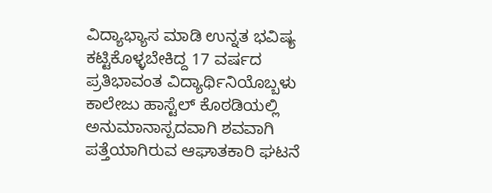ವಿದ್ಯಾಭ್ಯಾಸ ಮಾಡಿ ಉನ್ನತ ಭವಿಷ್ಯ ಕಟ್ಟಿಕೊಳ್ಳಬೇಕಿದ್ದ 17 ವರ್ಷದ ಪ್ರತಿಭಾವಂತ ವಿದ್ಯಾರ್ಥಿನಿಯೊಬ್ಬಳು ಕಾಲೇಜು ಹಾಸ್ಟೆಲ್ ಕೊಠಡಿಯಲ್ಲಿ ಅನುಮಾನಾಸ್ಪದವಾಗಿ ಶವವಾಗಿ ಪತ್ತೆಯಾಗಿರುವ ಆಘಾತಕಾರಿ ಘಟನೆ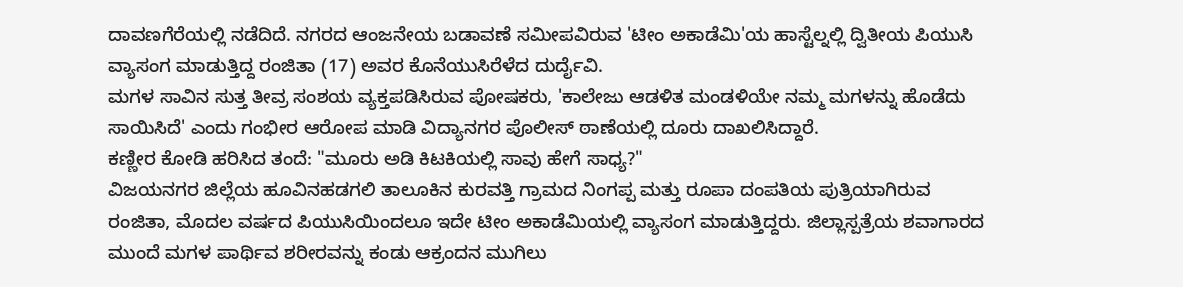ದಾವಣಗೆರೆಯಲ್ಲಿ ನಡೆದಿದೆ. ನಗರದ ಆಂಜನೇಯ ಬಡಾವಣೆ ಸಮೀಪವಿರುವ 'ಟೀಂ ಅಕಾಡೆಮಿ'ಯ ಹಾಸ್ಟೆಲ್ನಲ್ಲಿ ದ್ವಿತೀಯ ಪಿಯುಸಿ ವ್ಯಾಸಂಗ ಮಾಡುತ್ತಿದ್ದ ರಂಜಿತಾ (17) ಅವರ ಕೊನೆಯುಸಿರೆಳೆದ ದುರ್ದೈವಿ.
ಮಗಳ ಸಾವಿನ ಸುತ್ತ ತೀವ್ರ ಸಂಶಯ ವ್ಯಕ್ತಪಡಿಸಿರುವ ಪೋಷಕರು, 'ಕಾಲೇಜು ಆಡಳಿತ ಮಂಡಳಿಯೇ ನಮ್ಮ ಮಗಳನ್ನು ಹೊಡೆದು ಸಾಯಿಸಿದೆ' ಎಂದು ಗಂಭೀರ ಆರೋಪ ಮಾಡಿ ವಿದ್ಯಾನಗರ ಪೊಲೀಸ್ ಠಾಣೆಯಲ್ಲಿ ದೂರು ದಾಖಲಿಸಿದ್ದಾರೆ.
ಕಣ್ಣೀರ ಕೋಡಿ ಹರಿಸಿದ ತಂದೆ: "ಮೂರು ಅಡಿ ಕಿಟಕಿಯಲ್ಲಿ ಸಾವು ಹೇಗೆ ಸಾಧ್ಯ?"
ವಿಜಯನಗರ ಜಿಲ್ಲೆಯ ಹೂವಿನಹಡಗಲಿ ತಾಲೂಕಿನ ಕುರವತ್ತಿ ಗ್ರಾಮದ ನಿಂಗಪ್ಪ ಮತ್ತು ರೂಪಾ ದಂಪತಿಯ ಪುತ್ರಿಯಾಗಿರುವ ರಂಜಿತಾ, ಮೊದಲ ವರ್ಷದ ಪಿಯುಸಿಯಿಂದಲೂ ಇದೇ ಟೀಂ ಅಕಾಡೆಮಿಯಲ್ಲಿ ವ್ಯಾಸಂಗ ಮಾಡುತ್ತಿದ್ದರು. ಜಿಲ್ಲಾಸ್ಪತ್ರೆಯ ಶವಾಗಾರದ ಮುಂದೆ ಮಗಳ ಪಾರ್ಥಿವ ಶರೀರವನ್ನು ಕಂಡು ಆಕ್ರಂದನ ಮುಗಿಲು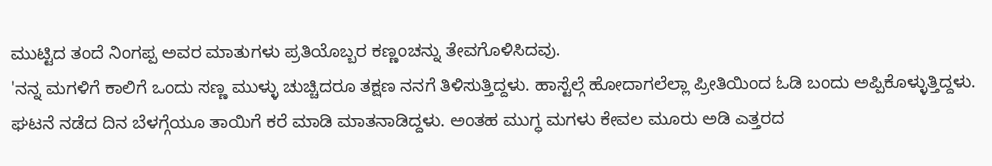ಮುಟ್ಟಿದ ತಂದೆ ನಿಂಗಪ್ಪ ಅವರ ಮಾತುಗಳು ಪ್ರತಿಯೊಬ್ಬರ ಕಣ್ಣಂಚನ್ನು ತೇವಗೊಳಿಸಿದವು.
'ನನ್ನ ಮಗಳಿಗೆ ಕಾಲಿಗೆ ಒಂದು ಸಣ್ಣ ಮುಳ್ಳು ಚುಚ್ಚಿದರೂ ತಕ್ಷಣ ನನಗೆ ತಿಳಿಸುತ್ತಿದ್ದಳು. ಹಾಸ್ಟೆಲ್ಗೆ ಹೋದಾಗಲೆಲ್ಲಾ ಪ್ರೀತಿಯಿಂದ ಓಡಿ ಬಂದು ಅಪ್ಪಿಕೊಳ್ಳುತ್ತಿದ್ದಳು. ಘಟನೆ ನಡೆದ ದಿನ ಬೆಳಗ್ಗೆಯೂ ತಾಯಿಗೆ ಕರೆ ಮಾಡಿ ಮಾತನಾಡಿದ್ದಳು. ಅಂತಹ ಮುಗ್ಧ ಮಗಳು ಕೇವಲ ಮೂರು ಅಡಿ ಎತ್ತರದ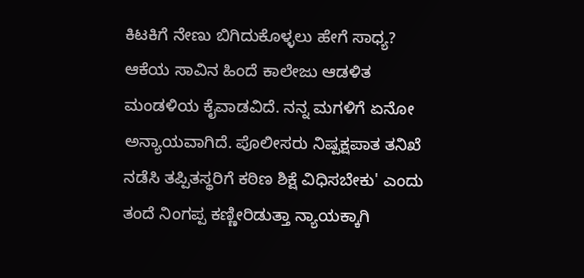ಕಿಟಕಿಗೆ ನೇಣು ಬಿಗಿದುಕೊಳ್ಳಲು ಹೇಗೆ ಸಾಧ್ಯ? ಆಕೆಯ ಸಾವಿನ ಹಿಂದೆ ಕಾಲೇಜು ಆಡಳಿತ ಮಂಡಳಿಯ ಕೈವಾಡವಿದೆ. ನನ್ನ ಮಗಳಿಗೆ ಏನೋ ಅನ್ಯಾಯವಾಗಿದೆ. ಪೊಲೀಸರು ನಿಷ್ಪಕ್ಷಪಾತ ತನಿಖೆ ನಡೆಸಿ ತಪ್ಪಿತಸ್ಥರಿಗೆ ಕಠಿಣ ಶಿಕ್ಷೆ ವಿಧಿಸಬೇಕು' ಎಂದು ತಂದೆ ನಿಂಗಪ್ಪ ಕಣ್ಣೀರಿಡುತ್ತಾ ನ್ಯಾಯಕ್ಕಾಗಿ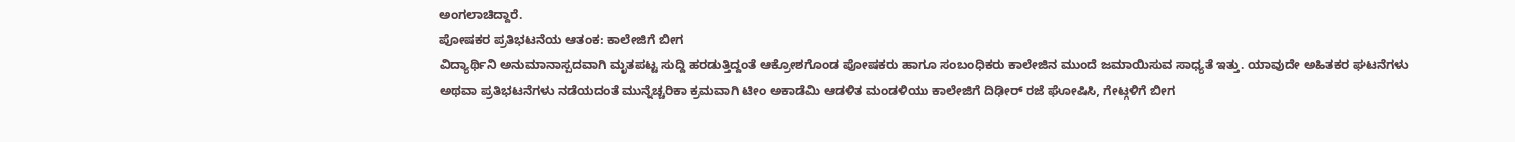ಅಂಗಲಾಚಿದ್ದಾರೆ.
ಪೋಷಕರ ಪ್ರತಿಭಟನೆಯ ಆತಂಕ: ಕಾಲೇಜಿಗೆ ಬೀಗ
ವಿದ್ಯಾರ್ಥಿನಿ ಅನುಮಾನಾಸ್ಪದವಾಗಿ ಮೃತಪಟ್ಟ ಸುದ್ದಿ ಹರಡುತ್ತಿದ್ದಂತೆ ಆಕ್ರೋಶಗೊಂಡ ಪೋಷಕರು ಹಾಗೂ ಸಂಬಂಧಿಕರು ಕಾಲೇಜಿನ ಮುಂದೆ ಜಮಾಯಿಸುವ ಸಾಧ್ಯತೆ ಇತ್ತು. ಯಾವುದೇ ಅಹಿತಕರ ಘಟನೆಗಳು ಅಥವಾ ಪ್ರತಿಭಟನೆಗಳು ನಡೆಯದಂತೆ ಮುನ್ನೆಚ್ಚರಿಕಾ ಕ್ರಮವಾಗಿ ಟೀಂ ಅಕಾಡೆಮಿ ಆಡಳಿತ ಮಂಡಳಿಯು ಕಾಲೇಜಿಗೆ ದಿಢೀರ್ ರಜೆ ಘೋಷಿಸಿ, ಗೇಟ್ಗಳಿಗೆ ಬೀಗ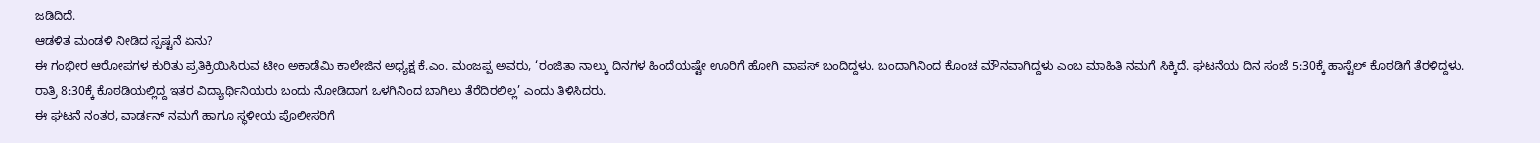ಜಡಿದಿದೆ.
ಆಡಳಿತ ಮಂಡಳಿ ನೀಡಿದ ಸ್ಪಷ್ಟನೆ ಏನು?
ಈ ಗಂಭೀರ ಆರೋಪಗಳ ಕುರಿತು ಪ್ರತಿಕ್ರಿಯಿಸಿರುವ ಟೀಂ ಅಕಾಡೆಮಿ ಕಾಲೇಜಿನ ಅಧ್ಯಕ್ಷ ಕೆ.ಎಂ. ಮಂಜಪ್ಪ ಅವರು, ‘ರಂಜಿತಾ ನಾಲ್ಕು ದಿನಗಳ ಹಿಂದೆಯಷ್ಟೇ ಊರಿಗೆ ಹೋಗಿ ವಾಪಸ್ ಬಂದಿದ್ದಳು. ಬಂದಾಗಿನಿಂದ ಕೊಂಚ ಮೌನವಾಗಿದ್ದಳು ಎಂಬ ಮಾಹಿತಿ ನಮಗೆ ಸಿಕ್ಕಿದೆ. ಘಟನೆಯ ದಿನ ಸಂಜೆ 5:30ಕ್ಕೆ ಹಾಸ್ಟೆಲ್ ಕೊಠಡಿಗೆ ತೆರಳಿದ್ದಳು. ರಾತ್ರಿ 8:30ಕ್ಕೆ ಕೊಠಡಿಯಲ್ಲಿದ್ದ ಇತರ ವಿದ್ಯಾರ್ಥಿನಿಯರು ಬಂದು ನೋಡಿದಾಗ ಒಳಗಿನಿಂದ ಬಾಗಿಲು ತೆರೆದಿರಲಿಲ್ಲ’ ಎಂದು ತಿಳಿಸಿದರು.
ಈ ಘಟನೆ ನಂತರ, ವಾರ್ಡನ್ ನಮಗೆ ಹಾಗೂ ಸ್ಥಳೀಯ ಪೊಲೀಸರಿಗೆ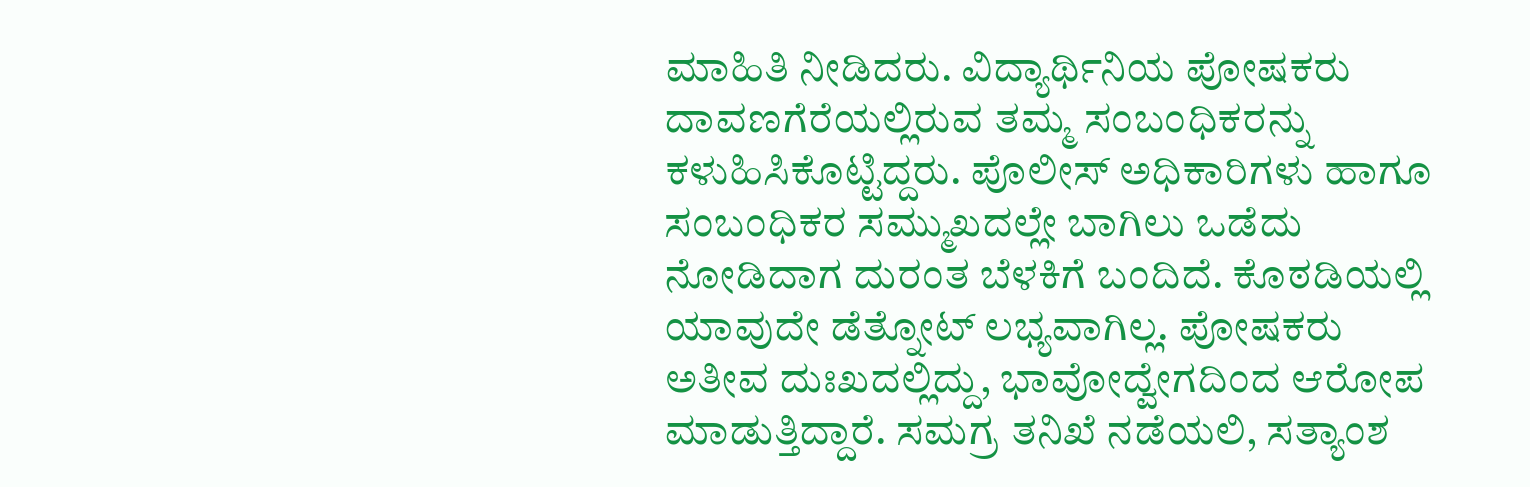ಮಾಹಿತಿ ನೀಡಿದರು. ವಿದ್ಯಾರ್ಥಿನಿಯ ಪೋಷಕರು ದಾವಣಗೆರೆಯಲ್ಲಿರುವ ತಮ್ಮ ಸಂಬಂಧಿಕರನ್ನು ಕಳುಹಿಸಿಕೊಟ್ಟಿದ್ದರು. ಪೊಲೀಸ್ ಅಧಿಕಾರಿಗಳು ಹಾಗೂ ಸಂಬಂಧಿಕರ ಸಮ್ಮುಖದಲ್ಲೇ ಬಾಗಿಲು ಒಡೆದು ನೋಡಿದಾಗ ದುರಂತ ಬೆಳಕಿಗೆ ಬಂದಿದೆ. ಕೊಠಡಿಯಲ್ಲಿ ಯಾವುದೇ ಡೆತ್ನೋಟ್ ಲಭ್ಯವಾಗಿಲ್ಲ. ಪೋಷಕರು ಅತೀವ ದುಃಖದಲ್ಲಿದ್ದು, ಭಾವೋದ್ವೇಗದಿಂದ ಆರೋಪ ಮಾಡುತ್ತಿದ್ದಾರೆ. ಸಮಗ್ರ ತನಿಖೆ ನಡೆಯಲಿ, ಸತ್ಯಾಂಶ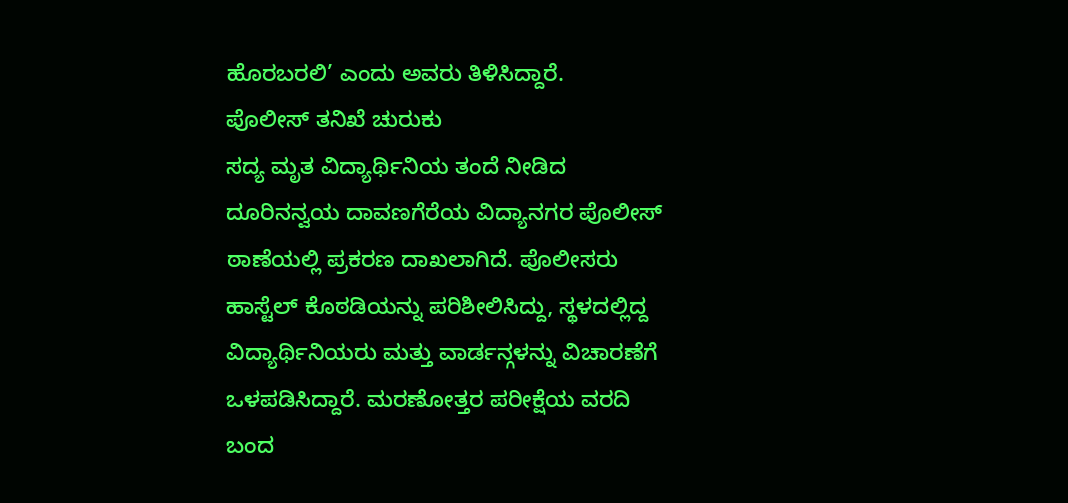ಹೊರಬರಲಿ’ ಎಂದು ಅವರು ತಿಳಿಸಿದ್ದಾರೆ.
ಪೊಲೀಸ್ ತನಿಖೆ ಚುರುಕು
ಸದ್ಯ ಮೃತ ವಿದ್ಯಾರ್ಥಿನಿಯ ತಂದೆ ನೀಡಿದ ದೂರಿನನ್ವಯ ದಾವಣಗೆರೆಯ ವಿದ್ಯಾನಗರ ಪೊಲೀಸ್ ಠಾಣೆಯಲ್ಲಿ ಪ್ರಕರಣ ದಾಖಲಾಗಿದೆ. ಪೊಲೀಸರು ಹಾಸ್ಟೆಲ್ ಕೊಠಡಿಯನ್ನು ಪರಿಶೀಲಿಸಿದ್ದು, ಸ್ಥಳದಲ್ಲಿದ್ದ ವಿದ್ಯಾರ್ಥಿನಿಯರು ಮತ್ತು ವಾರ್ಡನ್ಗಳನ್ನು ವಿಚಾರಣೆಗೆ ಒಳಪಡಿಸಿದ್ದಾರೆ. ಮರಣೋತ್ತರ ಪರೀಕ್ಷೆಯ ವರದಿ ಬಂದ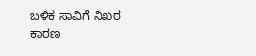ಬಳಿಕ ಸಾವಿಗೆ ನಿಖರ ಕಾರಣ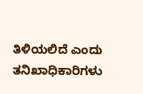ತಿಳಿಯಲಿದೆ ಎಂದು ತನಿಖಾಧಿಕಾರಿಗಳು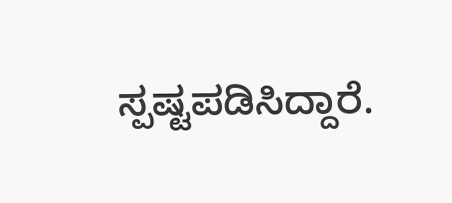ಸ್ಪಷ್ಟಪಡಿಸಿದ್ದಾರೆ.